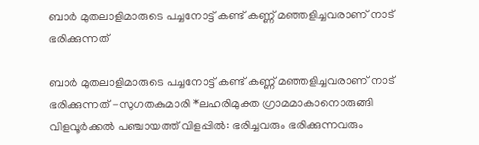ബാർ മുതലാളിമാരുടെ പച്ചനോട്ട് കണ്ട് കണ്ണ് മഞ്ഞളിച്ചവരാണ് നാട് ഭരിക്കുന്നത്

ബാർ മുതലാളിമാരുടെ പച്ചനോട്ട് കണ്ട് കണ്ണ് മഞ്ഞളിച്ചവരാണ് നാട് ഭരിക്കുന്നത് -സുഗതകുമാരി *ലഹരിമുക്ത ഗ്രാമമാകാനൊരുങ്ങി വിളവൂർക്കൽ പഞ്ചായത്ത് വിളപ്പിൽ: ഭരിച്ചവരും ഭരിക്കുന്നവരും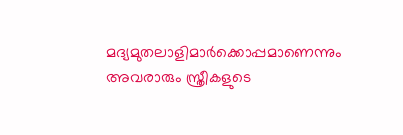മദ്യമുതലാളിമാർക്കൊപ്പമാണെന്നും അവരാരും സ്ത്രീകളുടെ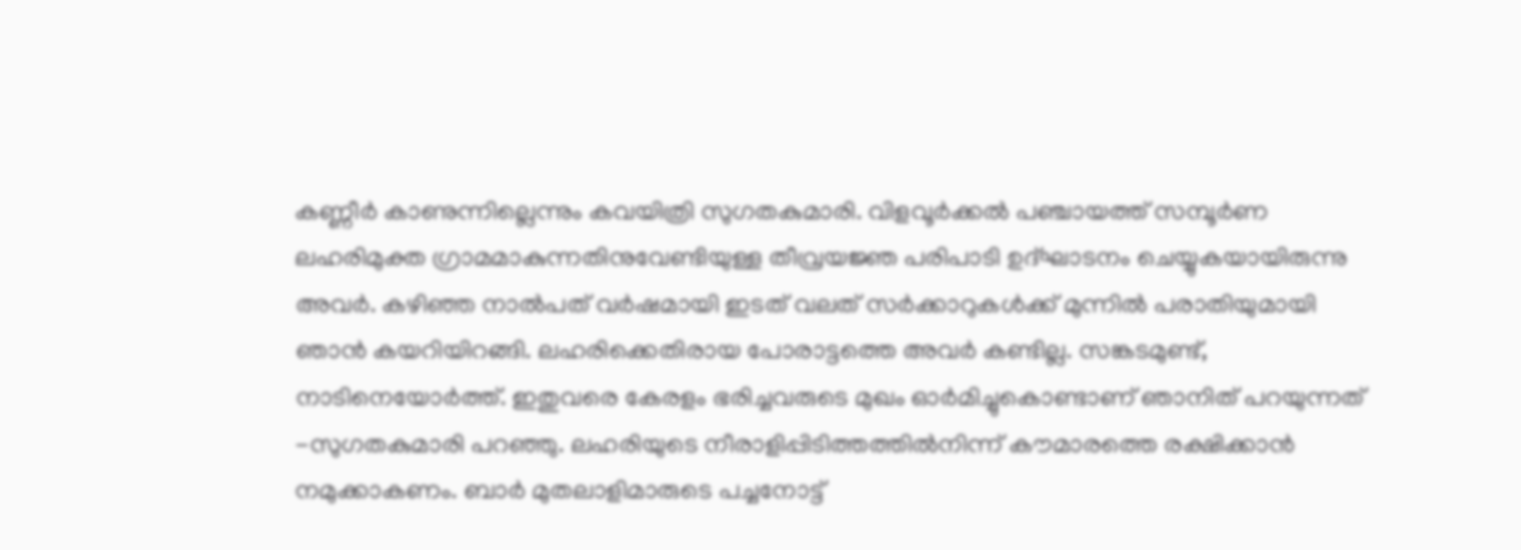കണ്ണീർ കാണുന്നില്ലെന്നും കവയിത്രി സുഗതകുമാരി. വിളവൂർക്കൽ പഞ്ചായത്ത് സമ്പൂർണ ലഹരിമുക്ത ഗ്രാമമാകുന്നതിനുവേണ്ടിയുള്ള തീവ്രയജ്ഞ പരിപാടി ഉദ്ഘാടനം ചെയ്യുകയായിരുന്നു അവർ. കഴിഞ്ഞ നാൽപത് വർഷമായി ഇടത് വലത് സർക്കാറുകൾക്ക് മുന്നിൽ പരാതിയുമായി ഞാൻ കയറിയിറങ്ങി. ലഹരിക്കെതിരായ പോരാട്ടത്തെ അവർ കണ്ടില്ല. സങ്കടമുണ്ട്, നാടിനെയോർത്ത്. ഇതുവരെ കേരളം ഭരിച്ചവരുടെ മുഖം ഓർമിച്ചുകൊണ്ടാണ് ഞാനിത് പറയുന്നത് -സുഗതകുമാരി പറഞ്ഞു. ലഹരിയുടെ നീരാളിപ്പിടിത്തത്തിൽനിന്ന് കൗമാരത്തെ രക്ഷിക്കാൻ നമുക്കാകണം. ബാർ മുതലാളിമാരുടെ പച്ചനോട്ട്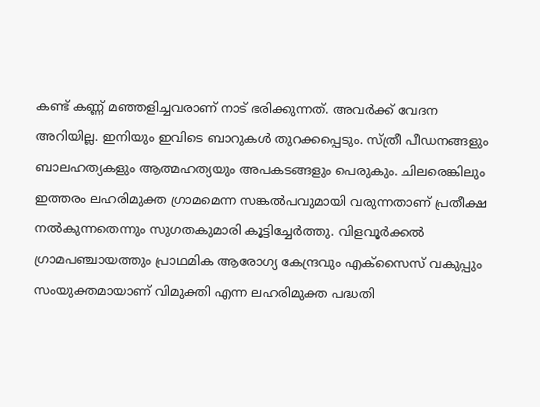കണ്ട് കണ്ണ് മഞ്ഞളിച്ചവരാണ് നാട് ഭരിക്കുന്നത്. അവർക്ക് വേദന അറിയില്ല. ഇനിയും ഇവിടെ ബാറുകൾ തുറക്കപ്പെടും. സ്ത്രീ പീഡനങ്ങളും ബാലഹത്യകളും ആത്മഹത്യയും അപകടങ്ങളും പെരുകും. ചിലരെങ്കിലും ഇത്തരം ലഹരിമുക്ത ഗ്രാമമെന്ന സങ്കൽപവുമായി വരുന്നതാണ് പ്രതീക്ഷ നൽകുന്നതെന്നും സുഗതകുമാരി കൂട്ടിച്ചേർത്തു. വിളവൂർക്കൽ ഗ്രാമപഞ്ചായത്തും പ്രാഥമിക ആരോഗ്യ കേന്ദ്രവും എക്സൈസ് വകുപ്പും സംയുക്തമായാണ് വിമുക്തി എന്ന ലഹരിമുക്ത പദ്ധതി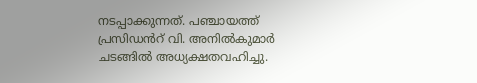നടപ്പാക്കുന്നത്. പഞ്ചായത്ത് പ്രസിഡൻറ് വി. അനിൽകുമാർ ചടങ്ങിൽ അധ്യക്ഷതവഹിച്ചു.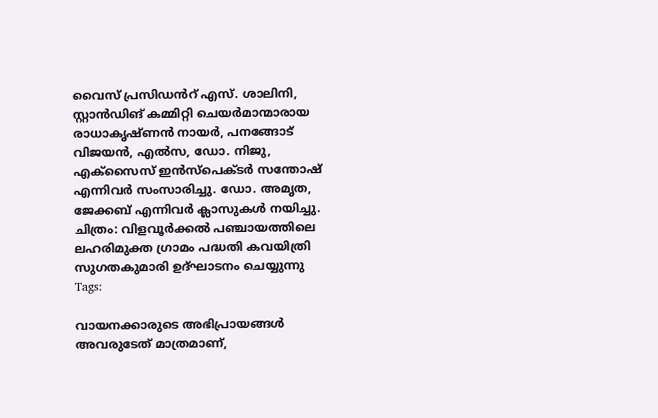വൈസ് പ്രസിഡൻറ് എസ്. ശാലിനി, സ്റ്റാൻഡിങ് കമ്മിറ്റി ചെയർമാന്മാരായ രാധാകൃഷ്ണൻ നായർ, പനങ്ങോട് വിജയൻ, എൽസ, ഡോ. നിജു, എക്സൈസ് ഇൻസ്പെക്ടർ സന്തോഷ് എന്നിവർ സംസാരിച്ചു. ഡോ. അമൃത, ജേക്കബ് എന്നിവർ ക്ലാസുകൾ നയിച്ചു. ചിത്രം: വിളവൂർക്കൽ പഞ്ചായത്തിലെ ലഹരിമുക്ത ഗ്രാമം പദ്ധതി കവയിത്രി സുഗതകുമാരി ഉദ്ഘാടനം ചെയ്യുന്നു
Tags:

വായനക്കാരുടെ അഭിപ്രായങ്ങള്‍ അവരുടേത് മാത്രമാണ്,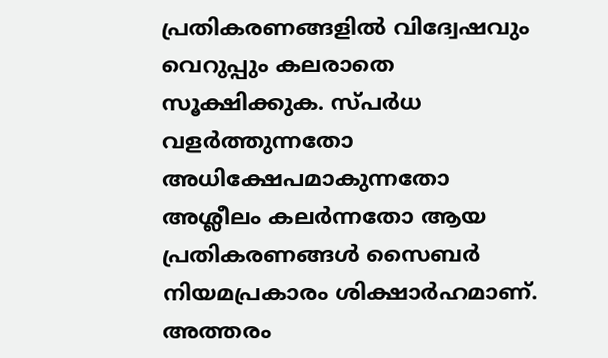പ്രതികരണങ്ങളിൽ വിദ്വേഷവും വെറുപ്പും കലരാതെ സൂക്ഷിക്കുക. സ്പർധ വളർത്തുന്നതോ അധിക്ഷേപമാകുന്നതോ അശ്ലീലം കലർന്നതോ ആയ പ്രതികരണങ്ങൾ സൈബർ നിയമപ്രകാരം ശിക്ഷാർഹമാണ്. അത്തരം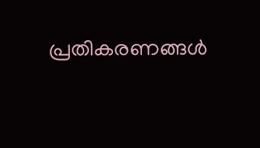പ്രതികരണങ്ങൾ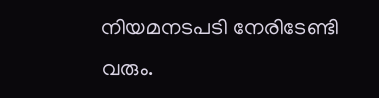നിയമനടപടി നേരിടേണ്ടി വരും.